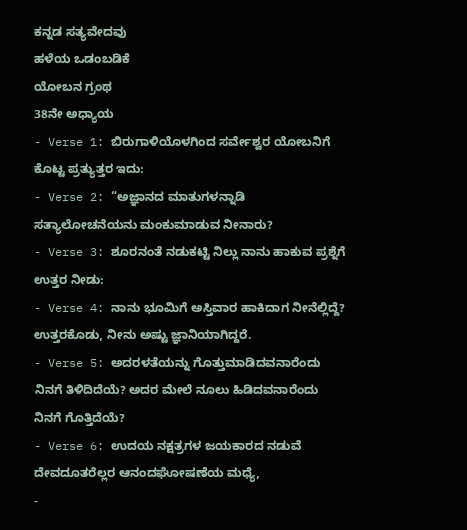ಕನ್ನಡ ಸತ್ಯವೇದವು
ಹಳೆಯ ಒಡಂಬಡಿಕೆ
ಯೋಬನ ಗ್ರಂಥ
38ನೇ ಅಧ್ಯಾಯ
- Verse 1: ಬಿರುಗಾಳಿಯೊಳಗಿಂದ ಸರ್ವೇಶ್ವರ ಯೋಬನಿಗೆ ಕೊಟ್ಟ ಪ್ರತ್ಯುತ್ತರ ಇದು:
- Verse 2: “ಅಜ್ಞಾನದ ಮಾತುಗಳನ್ನಾಡಿ ಸತ್ಯಾಲೋಚನೆಯನು ಮಂಕುಮಾಡುವ ನೀನಾರು?
- Verse 3: ಶೂರನಂತೆ ನಡುಕಟ್ಟಿ ನಿಲ್ಲು ನಾನು ಹಾಕುವ ಪ್ರಶ್ನೆಗೆ ಉತ್ತರ ನೀಡು:
- Verse 4: ನಾನು ಭೂಮಿಗೆ ಅಸ್ತಿವಾರ ಹಾಕಿದಾಗ ನೀನೆಲ್ಲಿದ್ದೆ? ಉತ್ತರಕೊಡು, ನೀನು ಅಷ್ಟು ಜ್ಞಾನಿಯಾಗಿದ್ದರೆ.
- Verse 5: ಅದರಳತೆಯನ್ನು ಗೊತ್ತುಮಾಡಿದವನಾರೆಂದು ನಿನಗೆ ತಿಳಿದಿದೆಯೆ? ಅದರ ಮೇಲೆ ನೂಲು ಹಿಡಿದವನಾರೆಂದು ನಿನಗೆ ಗೊತ್ತಿದೆಯೆ?
- Verse 6: ಉದಯ ನಕ್ಷತ್ರಗಳ ಜಯಕಾರದ ನಡುವೆ ದೇವದೂತರೆಲ್ಲರ ಆನಂದಘೋಷಣೆಯ ಮಧ್ಯೆ,
-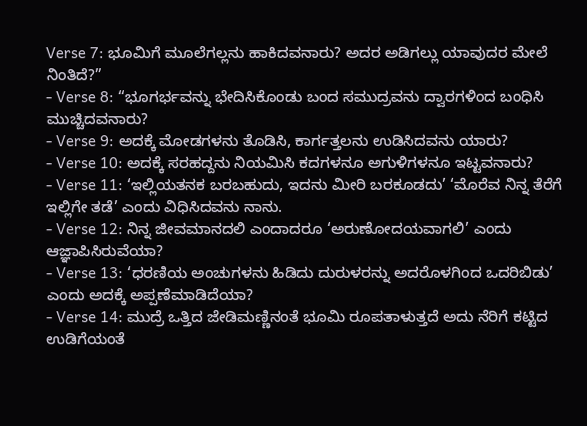Verse 7: ಭೂಮಿಗೆ ಮೂಲೆಗಲ್ಲನು ಹಾಕಿದವನಾರು? ಅದರ ಅಡಿಗಲ್ಲು ಯಾವುದರ ಮೇಲೆ ನಿಂತಿದೆ?”
- Verse 8: “ಭೂಗರ್ಭವನ್ನು ಭೇದಿಸಿಕೊಂಡು ಬಂದ ಸಮುದ್ರವನು ದ್ವಾರಗಳಿಂದ ಬಂಧಿಸಿ ಮುಚ್ಚಿದವನಾರು?
- Verse 9: ಅದಕ್ಕೆ ಮೋಡಗಳನು ತೊಡಿಸಿ, ಕಾರ್ಗತ್ತಲನು ಉಡಿಸಿದವನು ಯಾರು?
- Verse 10: ಅದಕ್ಕೆ ಸರಹದ್ದನು ನಿಯಮಿಸಿ ಕದಗಳನೂ ಅಗುಳಿಗಳನೂ ಇಟ್ಟವನಾರು?
- Verse 11: ‘ಇಲ್ಲಿಯತನಕ ಬರಬಹುದು, ಇದನು ಮೀರಿ ಬರಕೂಡದು’ ‘ಮೊರೆವ ನಿನ್ನ ತೆರೆಗೆ ಇಲ್ಲಿಗೇ ತಡೆ’ ಎಂದು ವಿಧಿಸಿದವನು ನಾನು.
- Verse 12: ನಿನ್ನ ಜೀವಮಾನದಲಿ ಎಂದಾದರೂ ‘ಅರುಣೋದಯವಾಗಲಿ’ ಎಂದು ಆಜ್ಞಾಪಿಸಿರುವೆಯಾ?
- Verse 13: ‘ಧರಣಿಯ ಅಂಚುಗಳನು ಹಿಡಿದು ದುರುಳರನ್ನು ಅದರೊಳಗಿಂದ ಒದರಿಬಿಡು’ ಎಂದು ಅದಕ್ಕೆ ಅಪ್ಪಣೆಮಾಡಿದೆಯಾ?
- Verse 14: ಮುದ್ರೆ ಒತ್ತಿದ ಜೇಡಿಮಣ್ಣಿನಂತೆ ಭೂಮಿ ರೂಪತಾಳುತ್ತದೆ ಅದು ನೆರಿಗೆ ಕಟ್ಟಿದ ಉಡಿಗೆಯಂತೆ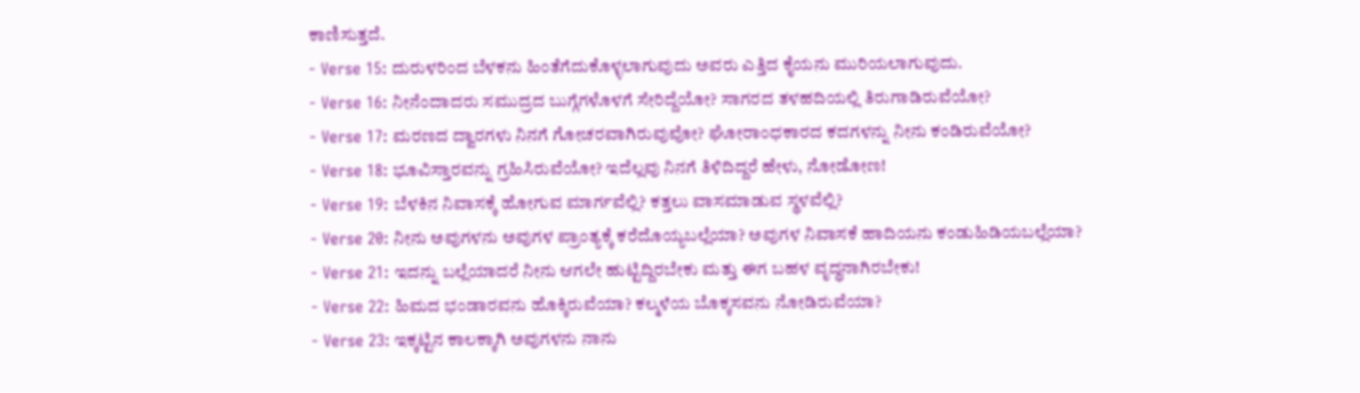ಕಾಣಿಸುತ್ತದೆ.
- Verse 15: ದುರುಳರಿಂದ ಬೆಳಕನು ಹಿಂತೆಗೆದುಕೊಳ್ಳಲಾಗುವುದು ಅವರು ಎತ್ತಿದ ಕೈಯನು ಮುರಿಯಲಾಗುವುದು.
- Verse 16: ನೀನೆಂದಾದರು ಸಮುದ್ರದ ಬುಗ್ಗೆಗಳೊಳಗೆ ಸೇರಿದ್ದೆಯೋ? ಸಾಗರದ ತಳಹದಿಯಲ್ಲಿ ತಿರುಗಾಡಿರುವೆಯೋ?
- Verse 17: ಮರಣದ ದ್ವಾರಗಳು ನಿನಗೆ ಗೋಚರವಾಗಿರುವುವೋ? ಘೋರಾಂಧಕಾರದ ಕದಗಳನ್ನು ನೀನು ಕಂಡಿರುವೆಯೋ?
- Verse 18: ಭೂವಿಸ್ತಾರವನ್ನು ಗ್ರಹಿಸಿರುವೆಯೋ? ಇದೆಲ್ಲವು ನಿನಗೆ ತಿಳಿದಿದ್ದರೆ ಹೇಳು, ನೋಡೋಣ!
- Verse 19: ಬೆಳಕಿನ ನಿವಾಸಕ್ಕೆ ಹೋಗುವ ಮಾರ್ಗವೆಲ್ಲಿ? ಕತ್ತಲು ವಾಸಮಾಡುವ ಸ್ಥಳವೆಲ್ಲಿ?
- Verse 20: ನೀನು ಅವುಗಳನು ಅವುಗಳ ಪ್ರಾಂತ್ಯಕ್ಕೆ ಕರೆದೊಯ್ಯಬಲ್ಲೆಯಾ? ಅವುಗಳ ನಿವಾಸಕೆ ಹಾದಿಯನು ಕಂಡುಹಿಡಿಯಬಲ್ಲೆಯಾ?
- Verse 21: ಇದನ್ನು ಬಲ್ಲೆಯಾದರೆ ನೀನು ಆಗಲೇ ಹುಟ್ಟಿದ್ದಿರಬೇಕು ಮತ್ತು ಈಗ ಬಹಳ ವೃದ್ಧನಾಗಿರಬೇಕು!
- Verse 22: ಹಿಮದ ಭಂಡಾರವನು ಹೊಕ್ಕಿರುವೆಯಾ? ಕಲ್ಮಳೆಯ ಬೊಕ್ಕಸವನು ನೋಡಿರುವೆಯಾ?
- Verse 23: ಇಕ್ಕಟ್ಟಿನ ಕಾಲಕ್ಕಾಗಿ ಅವುಗಳನು ನಾನು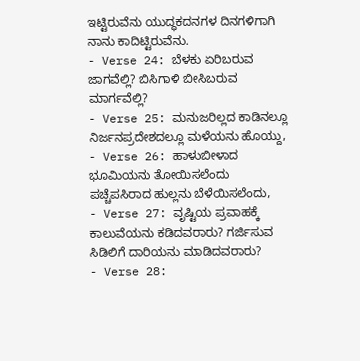ಇಟ್ಟಿರುವೆನು ಯುದ್ಧಕದನಗಳ ದಿನಗಳಿಗಾಗಿ ನಾನು ಕಾದಿಟ್ಟಿರುವೆನು.
- Verse 24: ಬೆಳಕು ಏರಿಬರುವ ಜಾಗವೆಲ್ಲಿ? ಬಿಸಿಗಾಳಿ ಬೀಸಿಬರುವ ಮಾರ್ಗವೆಲ್ಲಿ?
- Verse 25: ಮನುಜರಿಲ್ಲದ ಕಾಡಿನಲ್ಲೂ ನಿರ್ಜನಪ್ರದೇಶದಲ್ಲೂ ಮಳೆಯನು ಹೊಯ್ದು,
- Verse 26: ಹಾಳುಬೀಳಾದ ಭೂಮಿಯನು ತೋಯಿಸಲೆಂದು ಪಚ್ಚೆಪಸಿರಾದ ಹುಲ್ಲನು ಬೆಳೆಯಿಸಲೆಂದು,
- Verse 27: ವೃಷ್ಟಿಯ ಪ್ರವಾಹಕ್ಕೆ ಕಾಲುವೆಯನು ಕಡಿದವರಾರು? ಗರ್ಜಿಸುವ ಸಿಡಿಲಿಗೆ ದಾರಿಯನು ಮಾಡಿದವರಾರು?
- Verse 28: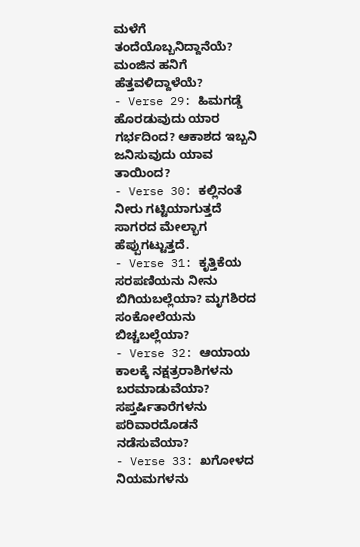ಮಳೆಗೆ ತಂದೆಯೊಬ್ಬನಿದ್ದಾನೆಯೆ? ಮಂಜಿನ ಹನಿಗೆ ಹೆತ್ತವಳಿದ್ದಾಳೆಯೆ?
- Verse 29: ಹಿಮಗಡ್ಡೆ ಹೊರಡುವುದು ಯಾರ ಗರ್ಭದಿಂದ? ಆಕಾಶದ ಇಬ್ಬನಿ ಜನಿಸುವುದು ಯಾವ ತಾಯಿಂದ?
- Verse 30: ಕಲ್ಲಿನಂತೆ ನೀರು ಗಟ್ಟಿಯಾಗುತ್ತದೆ ಸಾಗರದ ಮೇಲ್ಭಾಗ ಹೆಪ್ಪುಗಟ್ಟುತ್ತದೆ.
- Verse 31: ಕೃತ್ತಿಕೆಯ ಸರಪಣಿಯನು ನೀನು ಬಿಗಿಯಬಲ್ಲೆಯಾ? ಮೃಗಶಿರದ ಸಂಕೋಲೆಯನು ಬಿಚ್ಚಬಲ್ಲೆಯಾ?
- Verse 32: ಆಯಾಯ ಕಾಲಕ್ಕೆ ನಕ್ಷತ್ರರಾಶಿಗಳನು ಬರಮಾಡುವೆಯಾ? ಸಪ್ತರ್ಷಿತಾರೆಗಳನು ಪರಿವಾರದೊಡನೆ ನಡೆಸುವೆಯಾ?
- Verse 33: ಖಗೋಳದ ನಿಯಮಗಳನು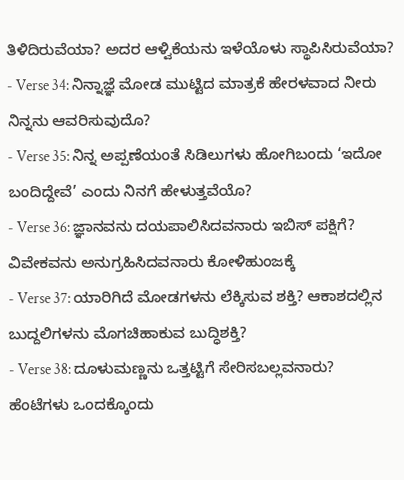ತಿಳಿದಿರುವೆಯಾ? ಅದರ ಆಳ್ವಿಕೆಯನು ಇಳೆಯೊಳು ಸ್ಥಾಪಿಸಿರುವೆಯಾ?
- Verse 34: ನಿನ್ನಾಜ್ಞೆ ಮೋಡ ಮುಟ್ಟಿದ ಮಾತ್ರಕೆ ಹೇರಳವಾದ ನೀರು ನಿನ್ನನು ಆವರಿಸುವುದೊ?
- Verse 35: ನಿನ್ನ ಅಪ್ಪಣೆಯಂತೆ ಸಿಡಿಲುಗಳು ಹೋಗಿಬಂದು ‘ಇದೋ ಬಂದಿದ್ದೇವೆ’ ಎಂದು ನಿನಗೆ ಹೇಳುತ್ತವೆಯೊ?
- Verse 36: ಜ್ಞಾನವನು ದಯಪಾಲಿಸಿದವನಾರು ಇಬಿಸ್ ಪಕ್ಷಿಗೆ? ವಿವೇಕವನು ಅನುಗ್ರಹಿಸಿದವನಾರು ಕೋಳಿಹುಂಜಕ್ಕೆ
- Verse 37: ಯಾರಿಗಿದೆ ಮೋಡಗಳನು ಲೆಕ್ಕಿಸುವ ಶಕ್ತಿ? ಆಕಾಶದಲ್ಲಿನ ಬುದ್ದಲಿಗಳನು ಮೊಗಚಿಹಾಕುವ ಬುದ್ಧಿಶಕ್ತಿ?
- Verse 38: ದೂಳುಮಣ್ಣನು ಒತ್ತಟ್ಟಿಗೆ ಸೇರಿಸಬಲ್ಲವನಾರು? ಹೆಂಟೆಗಳು ಒಂದಕ್ಕೊಂದು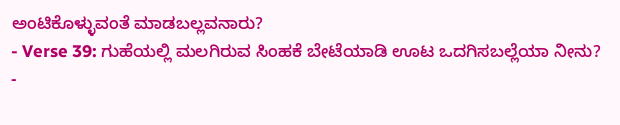ಅಂಟಿಕೊಳ್ಳುವಂತೆ ಮಾಡಬಲ್ಲವನಾರು?
- Verse 39: ಗುಹೆಯಲ್ಲಿ ಮಲಗಿರುವ ಸಿಂಹಕೆ ಬೇಟೆಯಾಡಿ ಊಟ ಒದಗಿಸಬಲ್ಲೆಯಾ ನೀನು?
-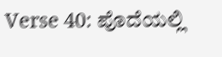Verse 40: ಪೊದೆಯಲ್ಲಿ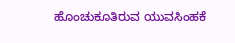ಹೊಂಚುಕೂತಿರುವ ಯುವಸಿಂಹಕೆ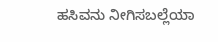ಹಸಿವನು ನೀಗಿಸಬಲ್ಲೆಯಾ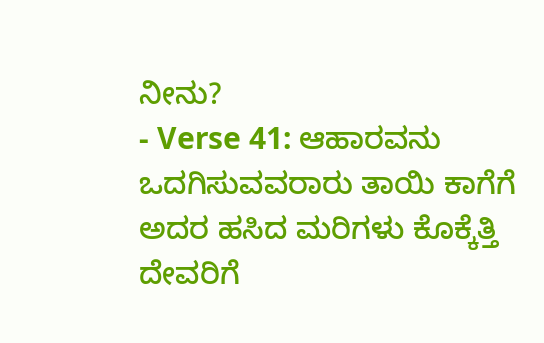ನೀನು?
- Verse 41: ಆಹಾರವನು ಒದಗಿಸುವವರಾರು ತಾಯಿ ಕಾಗೆಗೆ ಅದರ ಹಸಿದ ಮರಿಗಳು ಕೊಕ್ಕೆತ್ತಿ ದೇವರಿಗೆ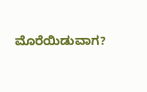ಮೊರೆಯಿಡುವಾಗ?